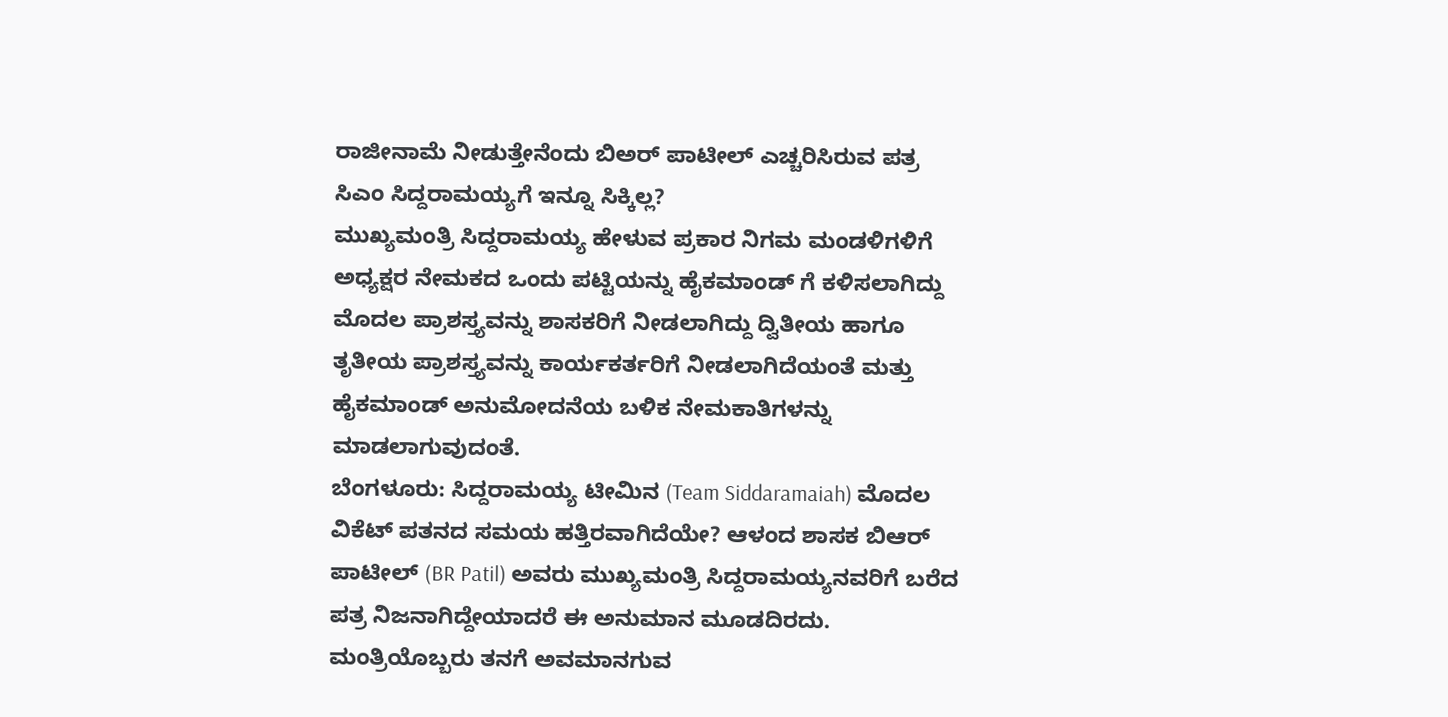ರಾಜೀನಾಮೆ ನೀಡುತ್ತೇನೆಂದು ಬಿಅರ್ ಪಾಟೀಲ್ ಎಚ್ಚರಿಸಿರುವ ಪತ್ರ ಸಿಎಂ ಸಿದ್ದರಾಮಯ್ಯಗೆ ಇನ್ನೂ ಸಿಕ್ಕಿಲ್ಲ?
ಮುಖ್ಯಮಂತ್ರಿ ಸಿದ್ದರಾಮಯ್ಯ ಹೇಳುವ ಪ್ರಕಾರ ನಿಗಮ ಮಂಡಳಿಗಳಿಗೆ ಅಧ್ಯಕ್ಷರ ನೇಮಕದ ಒಂದು ಪಟ್ಟಿಯನ್ನು ಹೈಕಮಾಂಡ್ ಗೆ ಕಳಿಸಲಾಗಿದ್ದು ಮೊದಲ ಪ್ರಾಶಸ್ತ್ಯವನ್ನು ಶಾಸಕರಿಗೆ ನೀಡಲಾಗಿದ್ದು ದ್ವಿತೀಯ ಹಾಗೂ ತೃತೀಯ ಪ್ರಾಶಸ್ತ್ಯವನ್ನು ಕಾರ್ಯಕರ್ತರಿಗೆ ನೀಡಲಾಗಿದೆಯಂತೆ ಮತ್ತು ಹೈಕಮಾಂಡ್ ಅನುಮೋದನೆಯ ಬಳಿಕ ನೇಮಕಾತಿಗಳನ್ನು ಮಾಡಲಾಗುವುದಂತೆ.
ಬೆಂಗಳೂರು: ಸಿದ್ದರಾಮಯ್ಯ ಟೀಮಿನ (Team Siddaramaiah) ಮೊದಲ ವಿಕೆಟ್ ಪತನದ ಸಮಯ ಹತ್ತಿರವಾಗಿದೆಯೇ? ಆಳಂದ ಶಾಸಕ ಬಿಆರ್ ಪಾಟೀಲ್ (BR Patil) ಅವರು ಮುಖ್ಯಮಂತ್ರಿ ಸಿದ್ದರಾಮಯ್ಯನವರಿಗೆ ಬರೆದ ಪತ್ರ ನಿಜನಾಗಿದ್ದೇಯಾದರೆ ಈ ಅನುಮಾನ ಮೂಡದಿರದು. ಮಂತ್ರಿಯೊಬ್ಬರು ತನಗೆ ಅವಮಾನಗುವ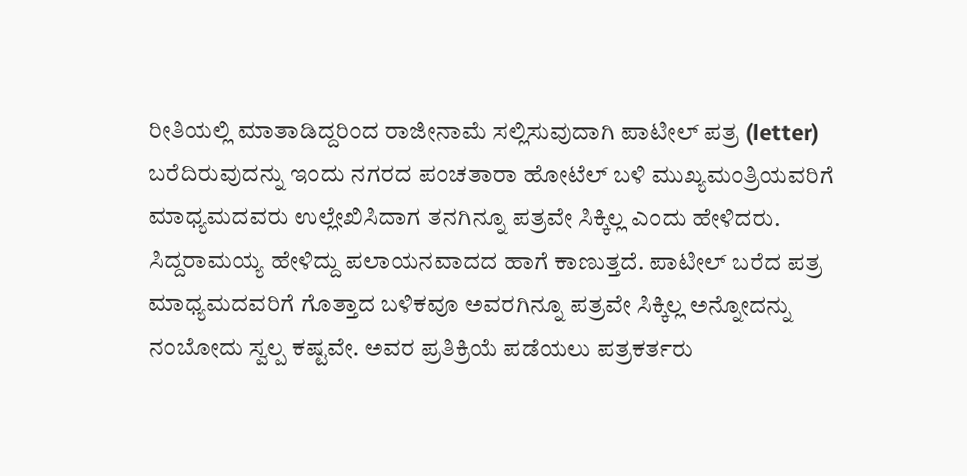ರೀತಿಯಲ್ಲಿ ಮಾತಾಡಿದ್ದರಿಂದ ರಾಜೀನಾಮೆ ಸಲ್ಲಿಸುವುದಾಗಿ ಪಾಟೀಲ್ ಪತ್ರ (letter) ಬರೆದಿರುವುದನ್ನು ಇಂದು ನಗರದ ಪಂಚತಾರಾ ಹೋಟೆಲ್ ಬಳಿ ಮುಖ್ಯಮಂತ್ರಿಯವರಿಗೆ ಮಾಧ್ಯಮದವರು ಉಲ್ಲೇಖಿಸಿದಾಗ ತನಗಿನ್ನೂ ಪತ್ರವೇ ಸಿಕ್ಕಿಲ್ಲ ಎಂದು ಹೇಳಿದರು. ಸಿದ್ದರಾಮಯ್ಯ ಹೇಳಿದ್ದು ಪಲಾಯನವಾದದ ಹಾಗೆ ಕಾಣುತ್ತದೆ. ಪಾಟೀಲ್ ಬರೆದ ಪತ್ರ ಮಾಧ್ಯಮದವರಿಗೆ ಗೊತ್ತಾದ ಬಳಿಕವೂ ಅವರಗಿನ್ನೂ ಪತ್ರವೇ ಸಿಕ್ಕಿಲ್ಲ ಅನ್ನೋದನ್ನು ನಂಬೋದು ಸ್ವಲ್ಪ ಕಷ್ಟವೇ. ಅವರ ಪ್ರತಿಕ್ರಿಯೆ ಪಡೆಯಲು ಪತ್ರಕರ್ತರು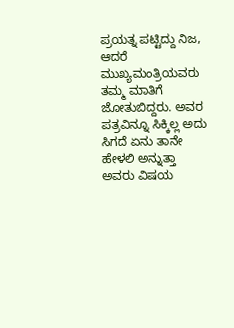ಪ್ರಯತ್ನ ಪಟ್ಟಿದ್ದು ನಿಜ, ಆದರೆ ಮುಖ್ಯಮಂತ್ರಿಯವರು ತಮ್ಮ ಮಾತಿಗೆ ಜೋತುಬಿದ್ದರು. ಅವರ ಪತ್ರವಿನ್ನೂ ಸಿಕ್ಕಿಲ್ಲ ಅದು ಸಿಗದೆ ಏನು ತಾನೇ ಹೇಳಲಿ ಅನ್ನುತ್ತಾ ಅವರು ವಿಷಯ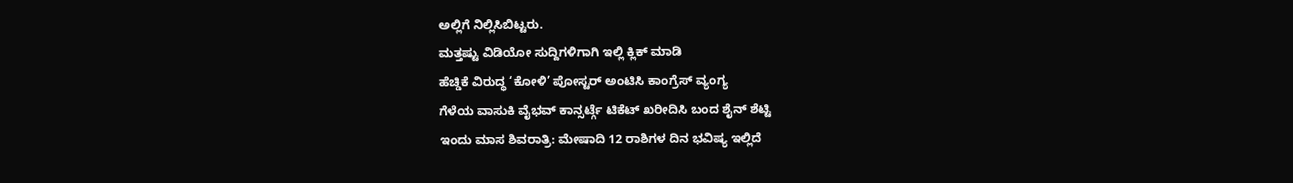ಅಲ್ಲಿಗೆ ನಿಲ್ಲಿಸಿಬಿಟ್ಟರು.
ಮತ್ತಷ್ಟು ವಿಡಿಯೋ ಸುದ್ದಿಗಳಿಗಾಗಿ ಇಲ್ಲಿ ಕ್ಲಿಕ್ ಮಾಡಿ
ಹೆಚ್ಡಿಕೆ ವಿರುದ್ಧ ‘ಕೋಳಿ’ ಪೋಸ್ಟರ್ ಅಂಟಿಸಿ ಕಾಂಗ್ರೆಸ್ ವ್ಯಂಗ್ಯ
ಗೆಳೆಯ ವಾಸುಕಿ ವೈಭವ್ ಕಾನ್ಸರ್ಟ್ಗೆ ಟಿಕೆಟ್ ಖರೀದಿಸಿ ಬಂದ ಶೈನ್ ಶೆಟ್ಟಿ
ಇಂದು ಮಾಸ ಶಿವರಾತ್ರಿ: ಮೇಷಾದಿ 12 ರಾಶಿಗಳ ದಿನ ಭವಿಷ್ಯ ಇಲ್ಲಿದೆ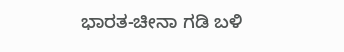ಭಾರತ-ಚೀನಾ ಗಡಿ ಬಳಿ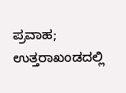ಪ್ರವಾಹ; ಉತ್ತರಾಖಂಡದಲ್ಲಿ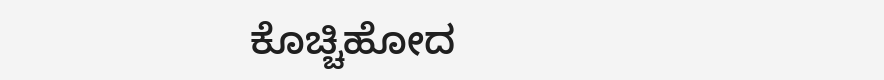ಕೊಚ್ಚಿಹೋದ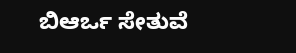ಬಿಆರ್ಒ ಸೇತುವೆ